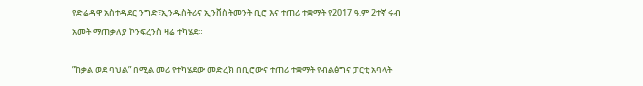የድሬዳዋ አስተዳደር ንግድ፣ኢንዱስትሪና ኢንቨስትመንት ቢሮ እና ተጠሪ ተቋማት የ2017 ዓ.ም 2ተኛ ሩብ አመት ማጠቃለያ ኮንፍረንስ ዛሬ ተካሄደ።

”ከቃል ወደ ባህል” በሚል መሪ የተካሄደው መድረክ በቢሮውና ተጠሪ ተቋማት የብልፅግና ፓርቲ አባላት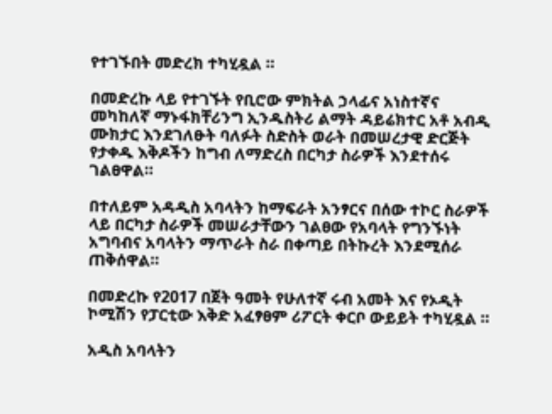የተገኙበት መድረክ ተካሂዷል ።

በመድረኩ ላይ የተገኙት የቢሮው ምክትል ኃላፊና አነስተኛና መካከለኛ ማኑፋክቸሪንግ ኢንዱስትሪ ልማት ዳይሬክተር አቶ አብዲ ሙክታር እንደገለፁት ባለፉት ስድስት ወራት በመሠረታዊ ድርጅት የታቀዱ እቅዶችን ከግብ ለማድረስ በርካታ ስራዎች እንደተሰሩ ገልፀዋል።

በተለይም አዳዲስ አባላትን ከማፍራት አንፃርና በሰው ተኮር ስራዎች ላይ በርካታ ስራዎች መሠራታቸውን ገልፀው የአባላት የግንኙነት አግባብና አባላትን ማጥራት ስራ በቀጣይ በትኩረት እንደሚሰራ ጠቅሰዋል።

በመድረኩ የ2017 በጀት ዓመት የሁለተኛ ሩብ አመት እና የኦዲት ኮሚሽን የፓርቲው እቅድ አፈፃፀም ሪፖርት ቀርቦ ውይይት ተካሂዷል ።

አዲስ አባላትን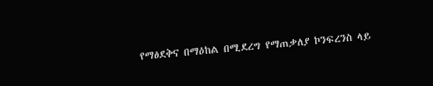የማፅደቅና በማዕከል በሚደረግ የማጠቃለያ ኮንፍረንስ ላይ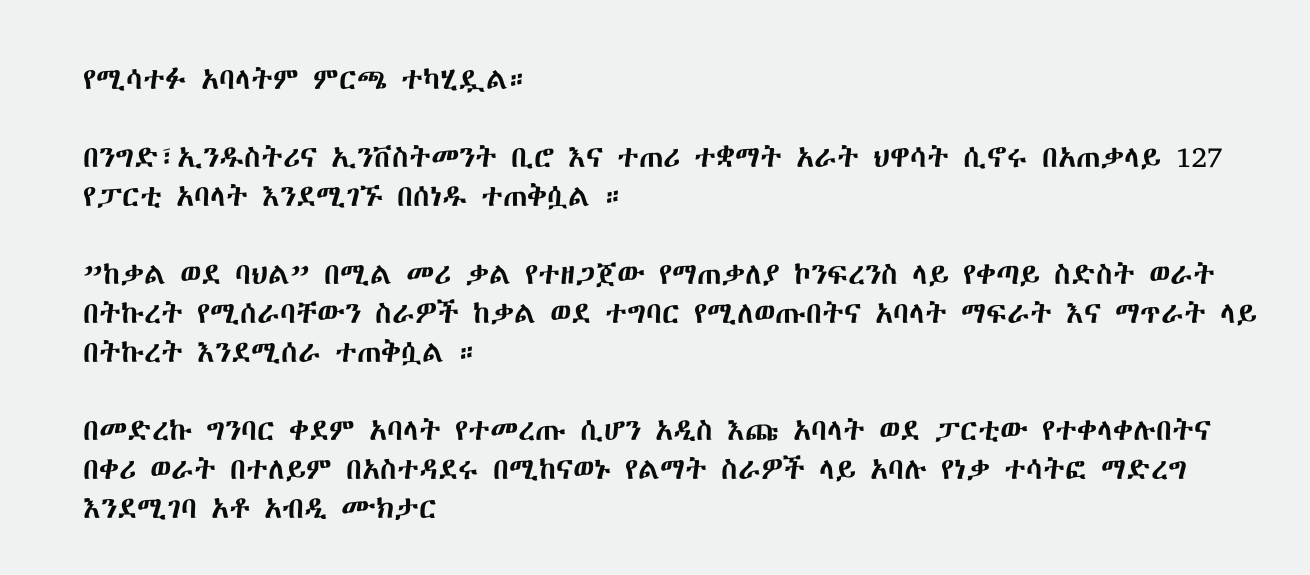የሚሳተፉ አባላትም ምርጫ ተካሂዷል።

በንግድ፣ኢንዱስትሪና ኢንቨስትመንት ቢሮ እና ተጠሪ ተቋማት አራት ህዋሳት ሲኖሩ በአጠቃላይ 127 የፓርቲ አባላት እንደሚገኙ በሰነዱ ተጠቅሷል ።

”ከቃል ወደ ባህል” በሚል መሪ ቃል የተዘጋጀው የማጠቃለያ ኮንፍረንስ ላይ የቀጣይ ስድስት ወራት በትኩረት የሚሰራባቸውን ስራዎች ከቃል ወደ ተግባር የሚለወጡበትና አባላት ማፍራት እና ማጥራት ላይ በትኩረት እንደሚሰራ ተጠቅሷል ።

በመድረኩ ግንባር ቀደም አባላት የተመረጡ ሲሆን አዲስ እጩ አባላት ወደ ፓርቲው የተቀላቀሉበትና በቀሪ ወራት በተለይም በአስተዳደሩ በሚከናወኑ የልማት ስራዎች ላይ አባሉ የነቃ ተሳትፎ ማድረግ እንደሚገባ አቶ አብዲ ሙክታር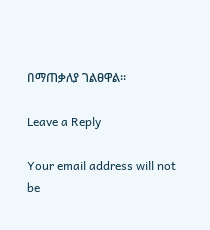በማጠቃለያ ገልፀዋል።

Leave a Reply

Your email address will not be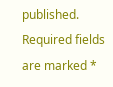published. Required fields are marked *